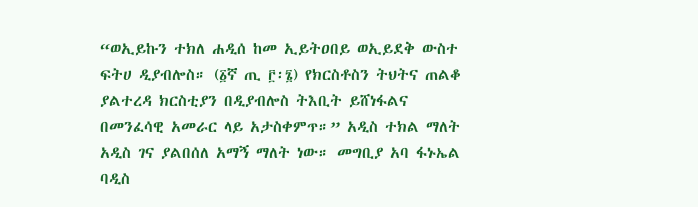“ወኢይኩን ተክለ ሐዲሰ ከመ ኢይትዐበይ ወኢይደቅ ውስተ ፍትሀ ዲያብሎስ። (፩ኛ ጢ ፫፡፮) የክርስቶስን ትህትና ጠልቆ ያልተረዳ ክርስቲያን በዲያብሎስ ትእቢት ይሸነፋልና በመንፈሳዊ አመራር ላይ አታስቀምጥ።” አዲስ ተክል ማለት አዲስ ገና ያልበሰለ አማኝ ማለት ነው። መግቢያ አባ ፋኑኤል ባዲስ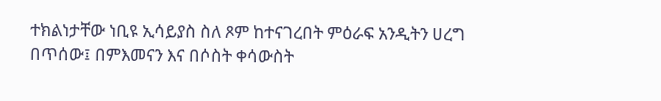ተክልነታቸው ነቢዩ ኢሳይያስ ስለ ጾም ከተናገረበት ምዕራፍ አንዲትን ሀረግ በጥሰው፤ በምእመናን እና በሶስት ቀሳውስት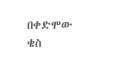በቀድሞው ቄስ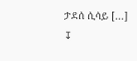ታደሰ ሲሳይ [...]
↧